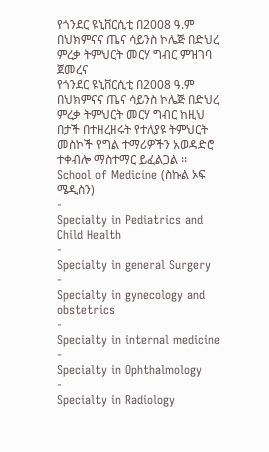የጎንደር ዩኒቨርሲቲ በ2008 ዓ.ም በህክምናና ጤና ሳይንስ ኮሌጅ በድህረ ምረቃ ትምህርት መርሃ ግብር ምዝገባ ጀመረና
የጎንደር ዩኒቨርሲቲ በ2008 ዓ.ም በህክምናና ጤና ሳይንስ ኮሌጅ በድህረ ምረቃ ትምህርት መርሃ ግብር ከዚህ በታች በተዘረዘሩት የተለያዩ ትምህርት መስኮች የግል ተማሪዎችን አወዳድሮ ተቀብሎ ማስተማር ይፈልጋል ፡፡
School of Medicine (ስኩል ኦፍ ሜዲስን)
-
Specialty in Pediatrics and Child Health
-
Specialty in general Surgery
-
Specialty in gynecology and obstetrics
-
Specialty in internal medicine
-
Specialty in Ophthalmology
-
Specialty in Radiology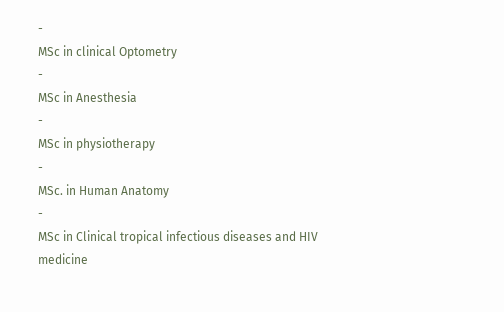-
MSc in clinical Optometry
-
MSc in Anesthesia
-
MSc in physiotherapy
-
MSc. in Human Anatomy
-
MSc in Clinical tropical infectious diseases and HIV medicine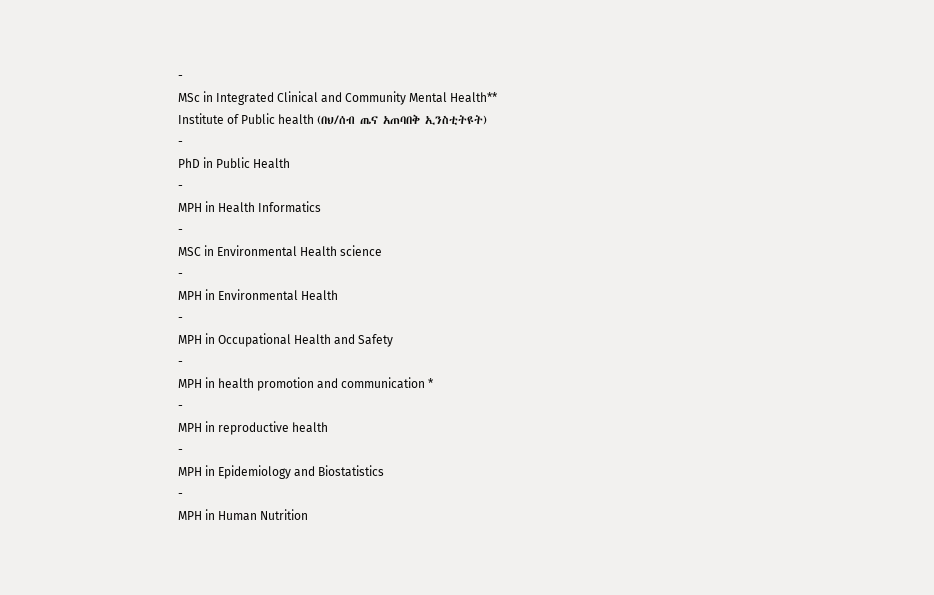-
MSc in Integrated Clinical and Community Mental Health**
Institute of Public health (በህ/ሰብ ጤና አጠባበቅ ኢንስቲትዩት)
-
PhD in Public Health
-
MPH in Health Informatics
-
MSC in Environmental Health science
-
MPH in Environmental Health
-
MPH in Occupational Health and Safety
-
MPH in health promotion and communication *
-
MPH in reproductive health
-
MPH in Epidemiology and Biostatistics
-
MPH in Human Nutrition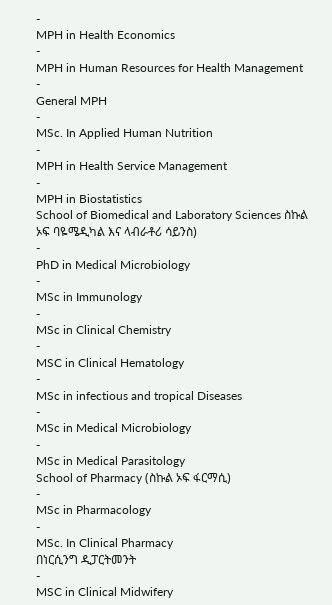-
MPH in Health Economics
-
MPH in Human Resources for Health Management
-
General MPH
-
MSc. In Applied Human Nutrition
-
MPH in Health Service Management
-
MPH in Biostatistics
School of Biomedical and Laboratory Sciences ስኩል ኦፍ ባዬሜዲካል እና ላብራቶሪ ሳይንስ)
-
PhD in Medical Microbiology
-
MSc in Immunology
-
MSc in Clinical Chemistry
-
MSC in Clinical Hematology
-
MSc in infectious and tropical Diseases
-
MSc in Medical Microbiology
-
MSc in Medical Parasitology
School of Pharmacy (ስኩል ኦፍ ፋርማሲ)
-
MSc in Pharmacology
-
MSc. In Clinical Pharmacy
በነርሲንግ ዲፓርትመንት
-
MSC in Clinical Midwifery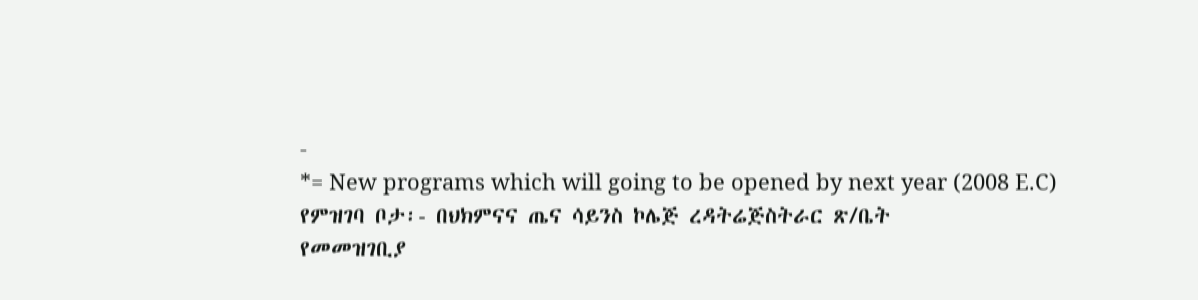-
*= New programs which will going to be opened by next year (2008 E.C)
የምዝገባ ቦታ፡- በህክምናና ጤና ሳይንስ ኮሌጅ ረዳትሬጅስትራር ጽ/ቤት
የመመዝገቢያ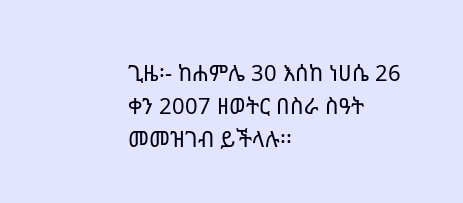ጊዜ፡- ከሐምሌ 30 እሰከ ነሀሴ 26 ቀን 2007 ዘወትር በስራ ስዓት መመዝገብ ይችላሉ፡፡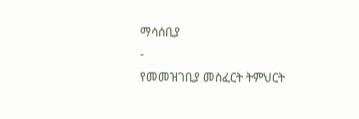ማሳሰቢያ
-
የመመዝገቢያ መስፈርት ትምህርት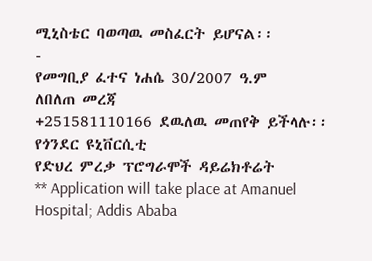ሚኒስቴር ባወጣዉ መስፈርት ይሆናል፡፡
-
የመግቢያ ፈተና ነሐሴ 30/2007 ዓ.ም
ለበለጠ መረጃ
+251581110166 ደዉለዉ መጠየቅ ይችላሉ፡፡
የጎንደር ዩኒቨርሲቲ
የድህረ ምረቃ ፕሮግራሞች ዳይሬክቶሬት
** Application will take place at Amanuel Hospital; Addis Ababa